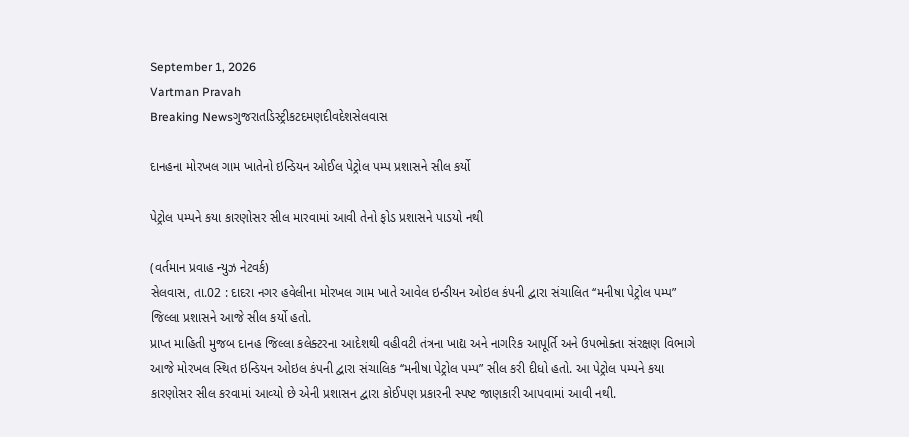September 1, 2026
Vartman Pravah
Breaking Newsગુજરાતડિસ્ટ્રીકટદમણદીવદેશસેલવાસ

દાનહના મોરખલ ગામ ખાતેનો ઇન્‍ડિયન ઓઈલ પેટ્રોલ પમ્‍પ પ્રશાસને સીલ કર્યો

પેટ્રોલ પમ્‍પને કયા કારણોસર સીલ મારવામાં આવી તેનો ફોડ પ્રશાસને પાડયો નથી

(વર્તમાન પ્રવાહ ન્‍યુઝ નેટવર્ક)
સેલવાસ, તા.02 : દાદરા નગર હવેલીના મોરખલ ગામ ખાતે આવેલ ઇન્‍ડીયન ઓઇલ કંપની દ્વારા સંચાલિત ‘‘મનીષા પેટ્રોલ પમ્‍પ” જિલ્લા પ્રશાસને આજે સીલ કર્યો હતો.
પ્રાપ્ત માહિતી મુજબ દાનહ જિલ્લા કલેક્‍ટરના આદેશથી વહીવટી તંત્રના ખાદ્ય અને નાગરિક આપૂર્તિ અને ઉપભોક્‍તા સંરક્ષણ વિભાગે આજે મોરખલ સ્‍થિત ઇન્‍ડિયન ઓઇલ કંપની દ્વારા સંચાલિક ‘‘મનીષા પેટ્રોલ પમ્‍પ” સીલ કરી દીધો હતો. આ પેટ્રોલ પમ્‍પને કયા કારણોસર સીલ કરવામાં આવ્‍યો છે એની પ્રશાસન દ્વારા કોઈપણ પ્રકારની સ્‍પષ્ટ જાણકારી આપવામાં આવી નથી.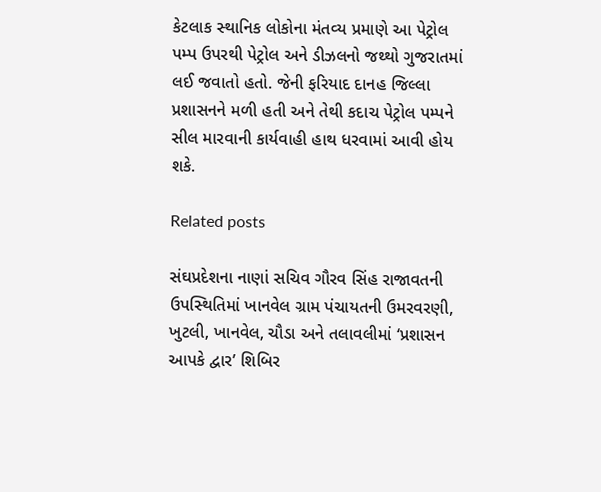કેટલાક સ્‍થાનિક લોકોના મંતવ્‍ય પ્રમાણે આ પેટ્રોલ પમ્‍પ ઉપરથી પેટ્રોલ અને ડીઝલનો જથ્‍થો ગુજરાતમાં લઈ જવાતો હતો. જેની ફરિયાદ દાનહ જિલ્લા પ્રશાસનને મળી હતી અને તેથી કદાચ પેટ્રોલ પમ્‍પને સીલ મારવાની કાર્યવાહી હાથ ધરવામાં આવી હોય શકે.

Related posts

સંઘપ્રદેશના નાણાં સચિવ ગૌરવ સિંહ રાજાવતની ઉપસ્‍થિતિમાં ખાનવેલ ગ્રામ પંચાયતની ઉમરવરણી, ખુટલી, ખાનવેલ, ચૌડા અને તલાવલીમાં ‘પ્રશાસન આપકે દ્વાર’ શિબિર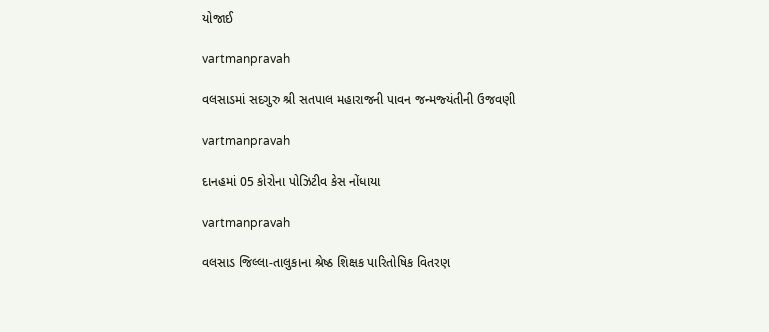યોજાઈ

vartmanpravah

વલસાડમાં સદગુરુ શ્રી સતપાલ મહારાજની પાવન જન્‍મજ્‍યંતીની ઉજવણી

vartmanpravah

દાનહમાં 05 કોરોના પોઝિટીવ કેસ નોંધાયા

vartmanpravah

વલસાડ જિલ્લા-તાલુકાના શ્રેષ્ઠ શિક્ષક પારિતોષિક વિતરણ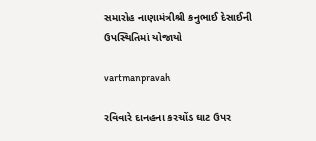સમારોહ નાણામંત્રીશ્રી કનુભાઈ દેસાઈની ઉપસ્થિતિમાં યોજાયો

vartmanpravah

રવિવારે દાનહના કરચોંડ ઘાટ ઉપર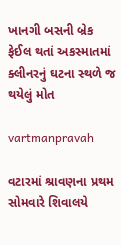ખાનગી બસની બ્રેક ફેઈલ થતાં અકસ્‍માતમાં ક્‍લીનરનું ઘટના સ્‍થળે જ થયેલું મોત

vartmanpravah

વટારમાં શ્રાવણના પ્રથમ સોમવારે શિવાલયે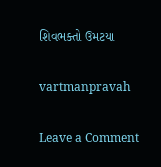શિવભક્‍તો ઉમટયા

vartmanpravah

Leave a Comment